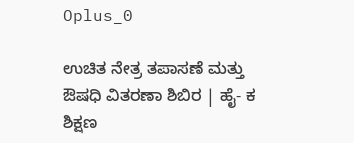Oplus_0

ಉಚಿತ ನೇತ್ರ ತಪಾಸಣೆ ಮತ್ತು ಔಷಧಿ ವಿತರಣಾ ಶಿಬಿರ | ಹೈ- ಕ ಶಿಕ್ಷಣ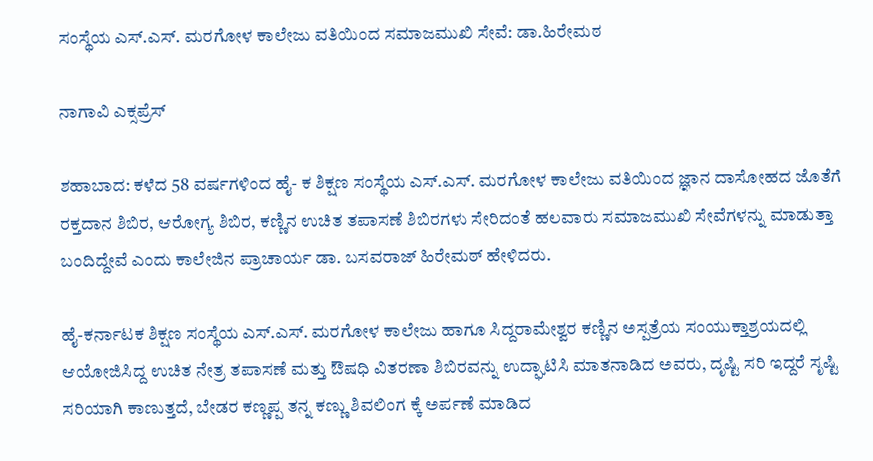ಸಂಸ್ಥೆಯ ಎಸ್.ಎಸ್. ಮರಗೋಳ ಕಾಲೇಜು ವತಿಯಿಂದ ಸಮಾಜಮುಖಿ ಸೇವೆ: ಡಾ.ಹಿರೇಮಠ

ನಾಗಾವಿ ಎಕ್ಸಪ್ರೆಸ್

ಶಹಾಬಾದ: ಕಳೆದ 58 ವರ್ಷಗಳಿಂದ ಹೈ- ಕ ಶಿಕ್ಷಣ ಸಂಸ್ಥೆಯ ಎಸ್.ಎಸ್. ಮರಗೋಳ ಕಾಲೇಜು ವತಿಯಿಂದ ಜ್ಞಾನ ದಾಸೋಹದ ಜೊತೆಗೆ ರಕ್ತದಾನ ಶಿಬಿರ, ಆರೋಗ್ಯ ಶಿಬಿರ, ಕಣ್ಣಿನ ಉಚಿತ ತಪಾಸಣೆ ಶಿಬಿರಗಳು ಸೇರಿದಂತೆ ಹಲವಾರು ಸಮಾಜಮುಖಿ ಸೇವೆಗಳನ್ನು ಮಾಡುತ್ತಾ ಬಂದಿದ್ದೇವೆ ಎಂದು ಕಾಲೇಜಿನ ಪ್ರಾಚಾರ್ಯ ಡಾ. ಬಸವರಾಜ್ ಹಿರೇಮಠ್ ಹೇಳಿದರು.

ಹೈ-ಕರ್ನಾಟಕ ಶಿಕ್ಷಣ ಸಂಸ್ಥೆಯ ಎಸ್.ಎಸ್. ಮರಗೋಳ ಕಾಲೇಜು ಹಾಗೂ ಸಿದ್ದರಾಮೇಶ್ವರ ಕಣ್ಣಿನ ಅಸ್ಪತ್ರೆಯ ಸಂಯುಕ್ತಾಶ್ರಯದಲ್ಲಿ ಆಯೋಜಿಸಿದ್ದ ಉಚಿತ ನೇತ್ರ ತಪಾಸಣೆ ಮತ್ತು ಔಷಧಿ ವಿತರಣಾ ಶಿಬಿರವನ್ನು ಉದ್ಘಾಟಿಸಿ ಮಾತನಾಡಿದ ಅವರು, ದೃಷ್ಟಿ ಸರಿ ಇದ್ದರೆ ಸೃಷ್ಟಿ ಸರಿಯಾಗಿ ಕಾಣುತ್ತದೆ, ಬೇಡರ ಕಣ್ಣಪ್ಪ ತನ್ನ ಕಣ್ಣು ಶಿವಲಿಂಗ ಕ್ಕೆ ಅರ್ಪಣೆ ಮಾಡಿದ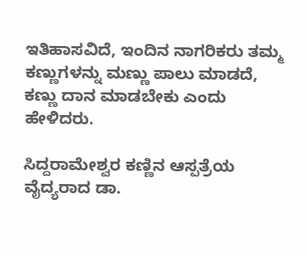ಇತಿಹಾಸವಿದೆ, ಇಂದಿನ ನಾಗರಿಕರು ತಮ್ಮ ಕಣ್ಣುಗಳನ್ನು ಮಣ್ಣು ಪಾಲು ಮಾಡದೆ, ಕಣ್ಣು ದಾನ ಮಾಡಬೇಕು ಎಂದು ಹೇಳಿದರು.

ಸಿದ್ದರಾಮೇಶ್ವರ ಕಣ್ಣಿನ ಆಸ್ಪತ್ರೆಯ ವೈದ್ಯರಾದ ಡಾ.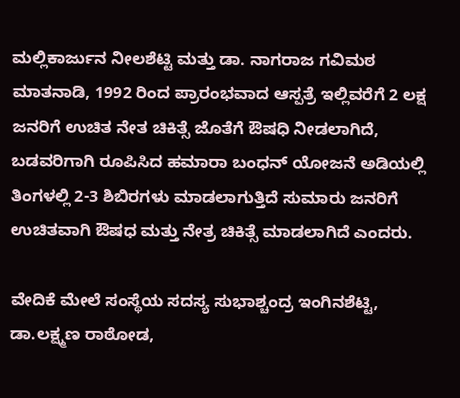ಮಲ್ಲಿಕಾರ್ಜುನ ನೀಲಶೆಟ್ಟಿ ಮತ್ತು ಡಾ. ನಾಗರಾಜ ಗವಿಮಠ ಮಾತನಾಡಿ, 1992 ರಿಂದ ಪ್ರಾರಂಭವಾದ ಆಸ್ಪತ್ರೆ ಇಲ್ಲಿವರೆಗೆ 2 ಲಕ್ಷ ಜನರಿಗೆ ಉಚಿತ ನೇತ ಚಿಕಿತ್ಸೆ ಜೊತೆಗೆ ಔಷಧಿ ನೀಡಲಾಗಿದೆ, ಬಡವರಿಗಾಗಿ ರೂಪಿಸಿದ ಹಮಾರಾ ಬಂಧನ್ ಯೋಜನೆ ಅಡಿಯಲ್ಲಿ ತಿಂಗಳಲ್ಲಿ 2-3 ಶಿಬಿರಗಳು ಮಾಡಲಾಗುತ್ತಿದೆ ಸುಮಾರು ಜನರಿಗೆ ಉಚಿತವಾಗಿ ಔಷಧ ಮತ್ತು ನೇತ್ರ ಚಿಕಿತ್ಸೆ ಮಾಡಲಾಗಿದೆ ಎಂದರು.

ವೇದಿಕೆ ಮೇಲೆ ಸಂಸ್ಥೆಯ ಸದಸ್ಯ ಸುಭಾಶ್ಚಂದ್ರ ಇಂಗಿನಶೆಟ್ಟಿ, ಡಾ.ಲಕ್ಷ್ಮಣ ರಾಠೋಡ,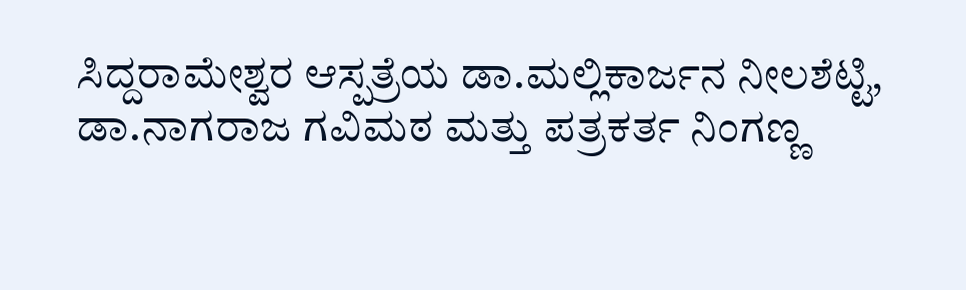ಸಿದ್ದರಾಮೇಶ್ವರ ಆಸ್ಪತ್ರೆಯ ಡಾ.ಮಲ್ಲಿಕಾರ್ಜನ ನೀಲಶೆಟ್ಟಿ, ಡಾ.ನಾಗರಾಜ ಗವಿಮಠ ಮತ್ತು ಪತ್ರಕರ್ತ ನಿಂಗಣ್ಣ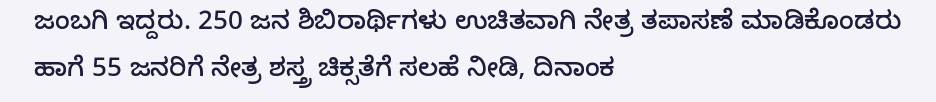ಜಂಬಗಿ ಇದ್ದರು. 250 ಜನ ಶಿಬಿರಾರ್ಥಿಗಳು ಉಚಿತವಾಗಿ ನೇತ್ರ ತಪಾಸಣೆ ಮಾಡಿಕೊಂಡರು ಹಾಗೆ 55 ಜನರಿಗೆ ನೇತ್ರ ಶಸ್ತ್ರ ಚಿಕ್ಸತೆಗೆ ಸಲಹೆ ನೀಡಿ, ದಿನಾಂಕ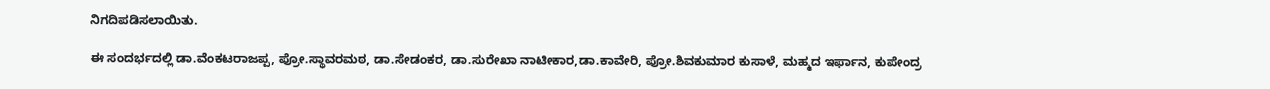ನಿಗದಿಪಡಿಸಲಾಯಿತು.

ಈ ಸಂದರ್ಭದಲ್ಲಿ ಡಾ.ವೆಂಕಟರಾಜಪ್ಪ, ಪ್ರೋ.ಸ್ಥಾವರಮಠ, ಡಾ.ಸೇಡಂಕರ, ಡಾ.ಸುರೇಖಾ ನಾಟೀಕಾರ,ಡಾ.ಕಾವೇರಿ, ಪ್ರೋ.ಶಿವಕುಮಾರ ಕುಸಾಳೆ, ಮಹ್ಮದ ಇರ್ಫಾನ, ಕುಪೇಂದ್ರ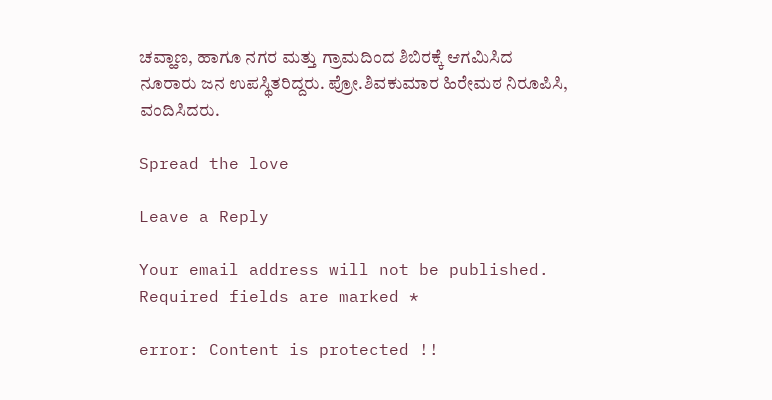ಚವ್ಹಾಣ, ಹಾಗೂ ನಗರ ಮತ್ತು ಗ್ರಾಮದಿಂದ ಶಿಬಿರಕ್ಕೆ ಆಗಮಿಸಿದ ನೂರಾರು ಜನ ಉಪಸ್ಥಿತರಿದ್ದರು. ಪ್ರೋ.ಶಿವಕುಮಾರ ಹಿರೇಮಠ ನಿರೂಪಿಸಿ, ವಂದಿಸಿದರು.

Spread the love

Leave a Reply

Your email address will not be published. Required fields are marked *

error: Content is protected !!